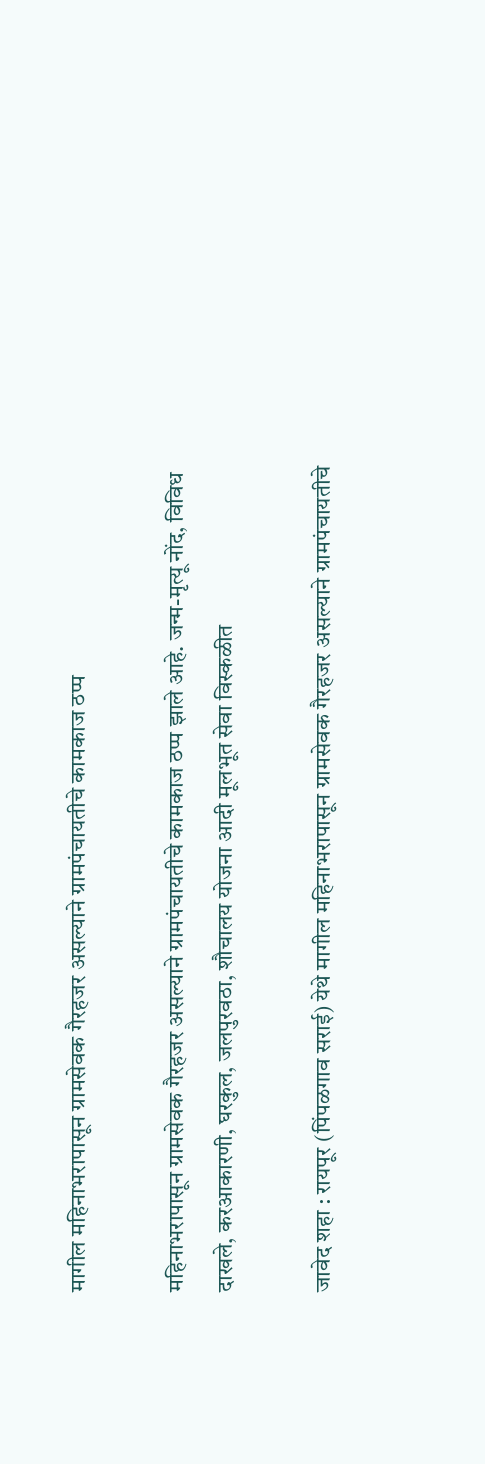मागील महिनाभरापासून ग्रामसेवक गैरहजर असल्याने ग्रामपंचायतीचे कामकाज ठप्प

महिनाभरापासून ग्रामसेवक गैरहजर असल्याने ग्रामपंचायतीचे कामकाज ठप्प झाले आहे. जन्म-मृत्यू नोंद, विविध दाखले, करआकारणी, घरकुल, जलपुरवठा, शौचालय योजना आदी मूलभूत सेवा विस्कळीत

जावेद शहा : रायपूर (पिंपळगाव सराई) येथे मागील महिनाभरापासून ग्रामसेवक गैरहजर असल्याने ग्रामपंचायतीचे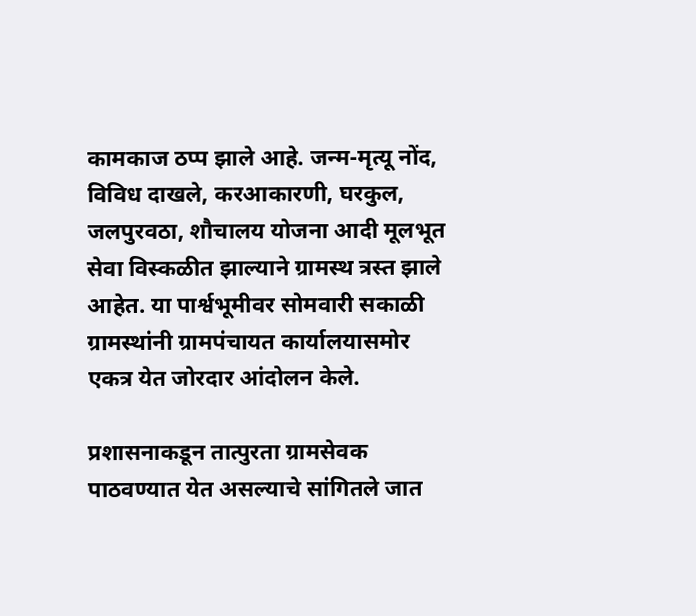कामकाज ठप्प झाले आहे. जन्म-मृत्यू नोंद, विविध दाखले, करआकारणी, घरकुल, जलपुरवठा, शौचालय योजना आदी मूलभूत सेवा विस्कळीत झाल्याने ग्रामस्थ त्रस्त झाले आहेत. या पार्श्वभूमीवर सोमवारी सकाळी ग्रामस्थांनी ग्रामपंचायत कार्यालयासमोर एकत्र येत जोरदार आंदोलन केले.

प्रशासनाकडून तात्पुरता ग्रामसेवक पाठवण्यात येत असल्याचे सांगितले जात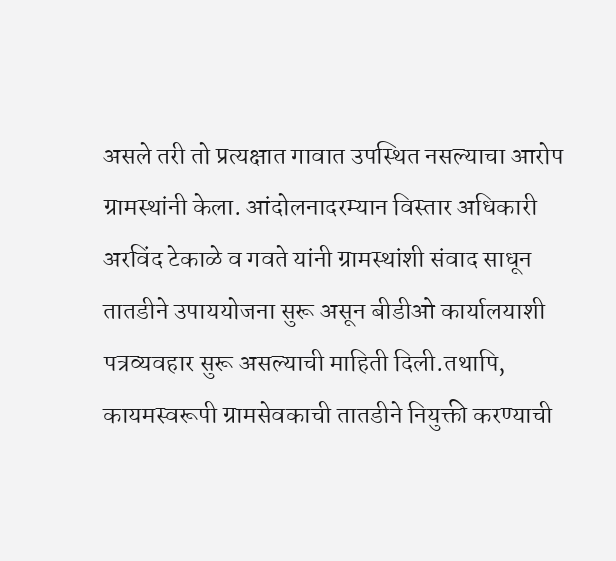असले तरी तो प्रत्यक्षात गावात उपस्थित नसल्याचा आरोप ग्रामस्थांनी केला. आंदोलनादरम्यान विस्तार अधिकारी अरविंद टेकाळे व गवते यांनी ग्रामस्थांशी संवाद साधून तातडीने उपाययोजना सुरू असून बीडीओ कार्यालयाशी पत्रव्यवहार सुरू असल्याची माहिती दिली.तथापि, कायमस्वरूपी ग्रामसेवकाची तातडीने नियुक्ती करण्याची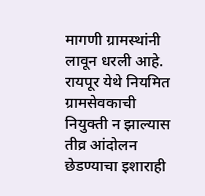मागणी ग्रामस्थांनी लावून धरली आहे. रायपूर येथे नियमित ग्रामसेवकाची नियुक्ती न झाल्यास तीव्र आंदोलन छेडण्याचा इशाराही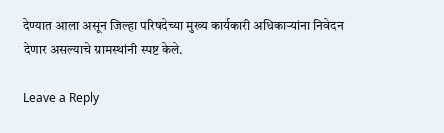देण्यात आला असून जिल्हा परिषदेच्या मुख्य कार्यकारी अधिकाऱ्यांना निवेदन देणार असल्याचे ग्रामस्थांनी स्पष्ट केले.

Leave a Reply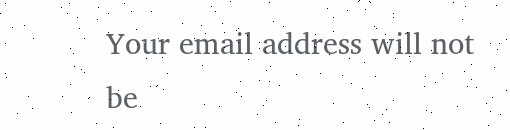Your email address will not be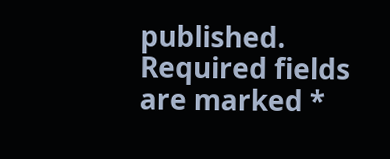published. Required fields are marked *